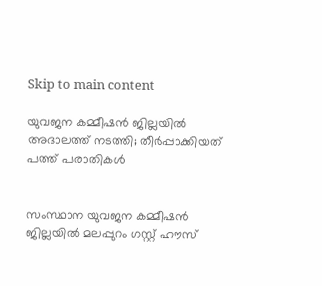Skip to main content

യുവജന കമ്മീഷന്‍ ജില്ലയില്‍ അദാലത്ത് നടത്തി; തീര്‍പ്പാക്കിയത് പത്ത് പരാതികള്‍


സംസ്ഥാന യുവജന കമ്മീഷന്‍ ജില്ലയില്‍ മലപ്പുറം ഗസ്റ്റ് ഹൗസ്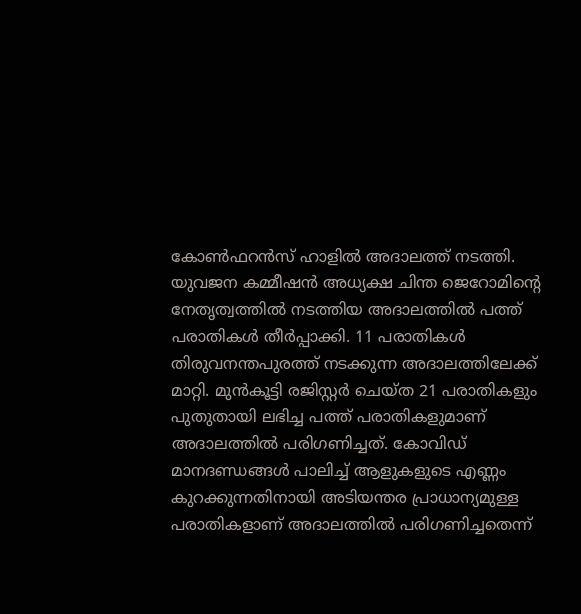കോണ്‍ഫറന്‍സ് ഹാളില്‍ അദാലത്ത് നടത്തി. യുവജന കമ്മീഷന്‍ അധ്യക്ഷ ചിന്ത ജെറോമിന്റെ നേതൃത്വത്തില്‍ നടത്തിയ അദാലത്തില്‍ പത്ത് പരാതികള്‍ തീര്‍പ്പാക്കി. 11 പരാതികള്‍ തിരുവനന്തപുരത്ത് നടക്കുന്ന അദാലത്തിലേക്ക് മാറ്റി. മുന്‍കൂട്ടി രജിസ്റ്റര്‍ ചെയ്ത 21 പരാതികളും പുതുതായി ലഭിച്ച പത്ത് പരാതികളുമാണ് അദാലത്തില്‍ പരിഗണിച്ചത്. കോവിഡ് മാനദണ്ഡങ്ങള്‍ പാലിച്ച് ആളുകളുടെ എണ്ണം കുറക്കുന്നതിനായി അടിയന്തര പ്രാധാന്യമുള്ള പരാതികളാണ് അദാലത്തില്‍ പരിഗണിച്ചതെന്ന്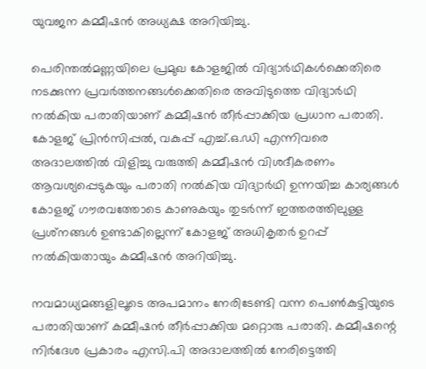യുവജന കമ്മീഷന്‍ അധ്യക്ഷ അറിയിച്ചു.

പെരിന്തല്‍മണ്ണയിലെ പ്രമുഖ കോളജില്‍ വിദ്യാര്‍ഥികള്‍ക്കെതിരെ  നടക്കുന്ന പ്രവര്‍ത്തനങ്ങള്‍ക്കെതിരെ അവിടുത്തെ വിദ്യാര്‍ഥി നല്‍കിയ പരാതിയാണ് കമ്മീഷന്‍ തീര്‍പ്പാക്കിയ പ്രധാന പരാതി. കോളജ് പ്രിന്‍സിപ്പല്‍, വകുപ്പ് എച്ച്.ഒ.ഡി എന്നിവരെ അദാലത്തില്‍ വിളിച്ചു വരുത്തി കമ്മീഷന്‍ വിശദീകരണം ആവശ്യപ്പെടുകയും പരാതി നല്‍കിയ വിദ്യാര്‍ഥി ഉന്നയിച്ച കാര്യങ്ങള്‍ കോളജ് ഗൗരവത്തോടെ കാണുകയും തുടര്‍ന്ന് ഇത്തരത്തിലുള്ള പ്രശ്‌നങ്ങള്‍ ഉണ്ടാകില്ലെന്ന് കോളജ് അധികൃതര്‍ ഉറപ്പ് നല്‍കിയതായും കമ്മീഷന്‍ അറിയിച്ചു.

നവമാധ്യമങ്ങളിലൂടെ അപമാനം നേരിടേണ്ടി വന്ന പെണ്‍കുട്ടിയുടെ പരാതിയാണ് കമ്മീഷന്‍ തീര്‍പ്പാക്കിയ മറ്റൊരു പരാതി. കമ്മീഷന്റെ നിര്‍ദേശ പ്രകാരം എസി.പി അദാലത്തില്‍ നേരിട്ടെത്തി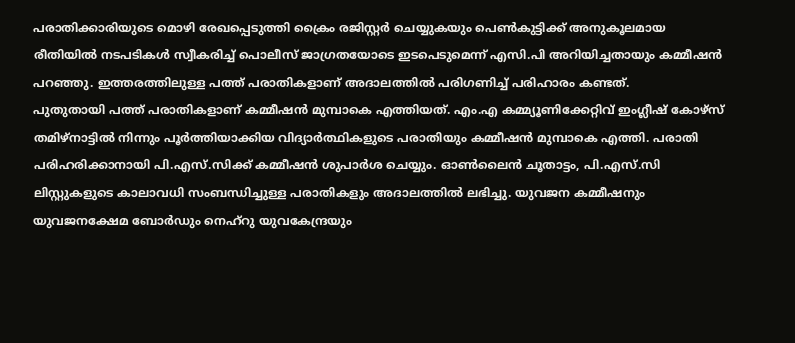പരാതിക്കാരിയുടെ മൊഴി രേഖപ്പെടുത്തി ക്രൈം രജിസ്റ്റര്‍ ചെയ്യുകയും പെണ്‍കുട്ടിക്ക് അനുകൂലമായ രീതിയില്‍ നടപടികള്‍ സ്വീകരിച്ച് പൊലീസ് ജാഗ്രതയോടെ ഇടപെടുമെന്ന് എസി.പി അറിയിച്ചതായും കമ്മീഷന്‍ പറഞ്ഞു. ഇത്തരത്തിലുള്ള പത്ത് പരാതികളാണ് അദാലത്തില്‍ പരിഗണിച്ച് പരിഹാരം കണ്ടത്.
പുതുതായി പത്ത് പരാതികളാണ് കമ്മീഷന്‍ മുമ്പാകെ എത്തിയത്. എം.എ കമ്മ്യൂണിക്കേറ്റിവ് ഇംഗ്ലീഷ് കോഴ്‌സ് തമിഴ്‌നാട്ടില്‍ നിന്നും പൂര്‍ത്തിയാക്കിയ വിദ്യാര്‍ത്ഥികളുടെ പരാതിയും കമ്മീഷന്‍ മുമ്പാകെ എത്തി. പരാതി പരിഹരിക്കാനായി പി.എസ്.സിക്ക് കമ്മീഷന്‍ ശുപാര്‍ശ ചെയ്യും. ഓണ്‍ലൈന്‍ ചൂതാട്ടം, പി.എസ്.സി ലിസ്റ്റുകളുടെ കാലാവധി സംബന്ധിച്ചുള്ള പരാതികളും അദാലത്തില്‍ ലഭിച്ചു. യുവജന കമ്മീഷനും യുവജനക്ഷേമ ബോര്‍ഡും നെഹ്‌റു യുവകേന്ദ്രയും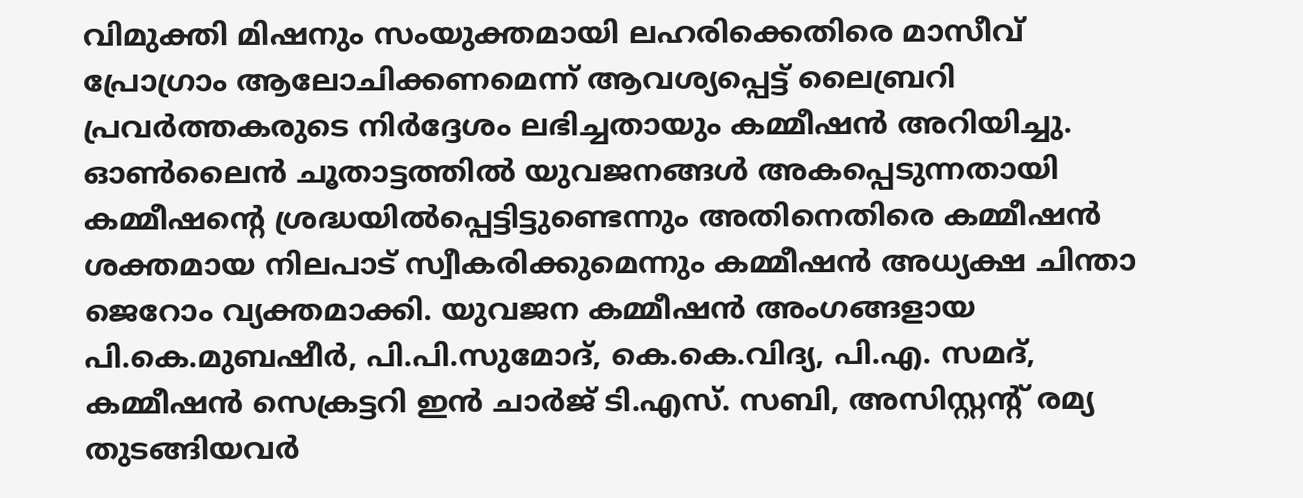വിമുക്തി മിഷനും സംയുക്തമായി ലഹരിക്കെതിരെ മാസീവ് പ്രോഗ്രാം ആലോചിക്കണമെന്ന് ആവശ്യപ്പെട്ട് ലൈബ്രറി പ്രവര്‍ത്തകരുടെ നിര്‍ദ്ദേശം ലഭിച്ചതായും കമ്മീഷന്‍ അറിയിച്ചു. ഓണ്‍ലൈന്‍ ചൂതാട്ടത്തില്‍ യുവജനങ്ങള്‍ അകപ്പെടുന്നതായി കമ്മീഷന്റെ ശ്രദ്ധയില്‍പ്പെട്ടിട്ടുണ്ടെന്നും അതിനെതിരെ കമ്മീഷന്‍ ശക്തമായ നിലപാട് സ്വീകരിക്കുമെന്നും കമ്മീഷന്‍ അധ്യക്ഷ ചിന്താ ജെറോം വ്യക്തമാക്കി. യുവജന കമ്മീഷന്‍ അംഗങ്ങളായ പി.കെ.മുബഷീര്‍, പി.പി.സുമോദ്, കെ.കെ.വിദ്യ, പി.എ. സമദ്, കമ്മീഷന്‍ സെക്രട്ടറി ഇന്‍ ചാര്‍ജ് ടി.എസ്. സബി, അസിസ്റ്റന്റ് രമ്യ തുടങ്ങിയവര്‍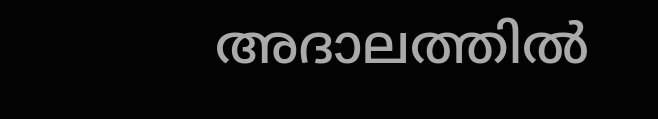അദാലത്തില്‍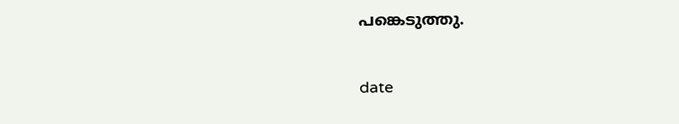പങ്കെടുത്തു.


date